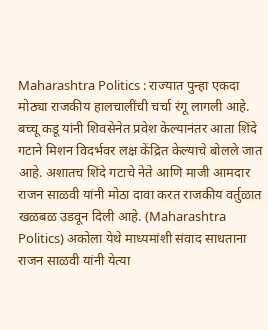Maharashtra Politics : राज्यात पुन्हा एकदा मोठ्या राजकीय हालचालींची चर्चा रंगू लागली आहे. बच्चू कडू यांनी शिवसेनेत प्रवेश केल्यानंतर आता शिंदे गटाने मिशन विदर्भवर लक्ष केंद्रित केल्याचे बोलले जात आहे. अशातच शिंदे गटाचे नेते आणि माजी आमदार राजन साळवी यांनी मोठा दावा करत राजकीय वर्तुळात खळबळ उडवून दिली आहे. (Maharashtra Politics) अकोला येथे माध्यमांशी संवाद साधताना राजन साळवी यांनी येत्या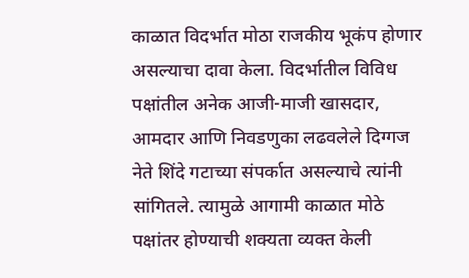काळात विदर्भात मोठा राजकीय भूकंप होणार असल्याचा दावा केला. विदर्भातील विविध पक्षांतील अनेक आजी-माजी खासदार, आमदार आणि निवडणुका लढवलेले दिग्गज नेते शिंदे गटाच्या संपर्कात असल्याचे त्यांनी सांगितले. त्यामुळे आगामी काळात मोठे पक्षांतर होण्याची शक्यता व्यक्त केली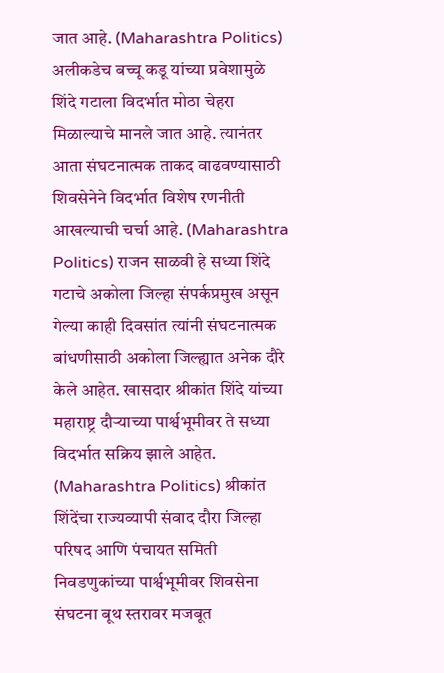जात आहे. (Maharashtra Politics) अलीकडेच बच्चू कडू यांच्या प्रवेशामुळे शिंदे गटाला विदर्भात मोठा चेहरा मिळाल्याचे मानले जात आहे. त्यानंतर आता संघटनात्मक ताकद वाढवण्यासाठी शिवसेनेने विदर्भात विशेष रणनीती आखल्याची चर्चा आहे. (Maharashtra Politics) राजन साळवी हे सध्या शिंदे गटाचे अकोला जिल्हा संपर्कप्रमुख असून गेल्या काही दिवसांत त्यांनी संघटनात्मक बांधणीसाठी अकोला जिल्ह्यात अनेक दौरे केले आहेत. खासदार श्रीकांत शिंदे यांच्या महाराष्ट्र दौऱ्याच्या पार्श्वभूमीवर ते सध्या विदर्भात सक्रिय झाले आहेत. (Maharashtra Politics) श्रीकांत शिंदेंचा राज्यव्यापी संवाद दौरा जिल्हा परिषद आणि पंचायत समिती निवडणुकांच्या पार्श्वभूमीवर शिवसेना संघटना बूथ स्तरावर मजबूत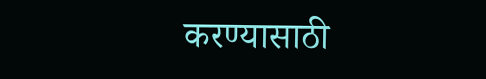करण्यासाठी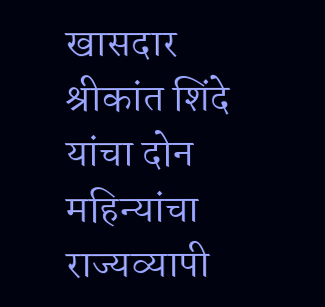खासदार श्रीकांत शिंदे यांचा दोन महिन्यांचा राज्यव्यापी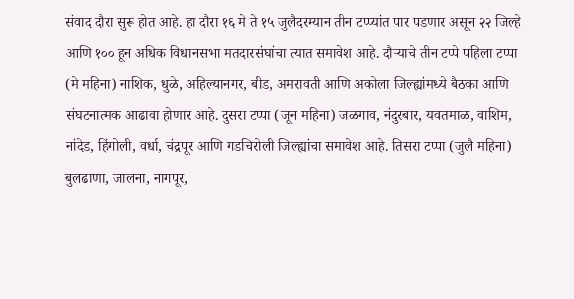संवाद दौरा सुरू होत आहे. हा दौरा १६ मे ते १५ जुलैदरम्यान तीन टप्प्यांत पार पडणार असून २२ जिल्हे आणि १०० हून अधिक विधानसभा मतदारसंघांचा त्यात समावेश आहे. दौऱ्याचे तीन टप्पे पहिला टप्पा (मे महिना) नाशिक, धुळे, अहिल्यानगर, बीड, अमरावती आणि अकोला जिल्ह्यांमध्ये बैठका आणि संघटनात्मक आढावा होणार आहे. दुसरा टप्पा (जून महिना) जळगाव, नंदुरबार, यवतमाळ, वाशिम, नांदेड, हिंगोली, वर्धा, चंद्रपूर आणि गडचिरोली जिल्ह्यांचा समावेश आहे. तिसरा टप्पा (जुलै महिना) बुलढाणा, जालना, नागपूर,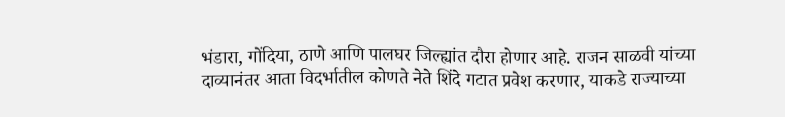भंडारा, गोंदिया, ठाणे आणि पालघर जिल्ह्यांत दौरा होणार आहे. राजन साळवी यांच्या दाव्यानंतर आता विदर्भातील कोणते नेते शिंदे गटात प्रवेश करणार, याकडे राज्याच्या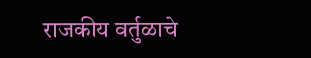राजकीय वर्तुळाचे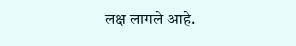लक्ष लागले आहे.